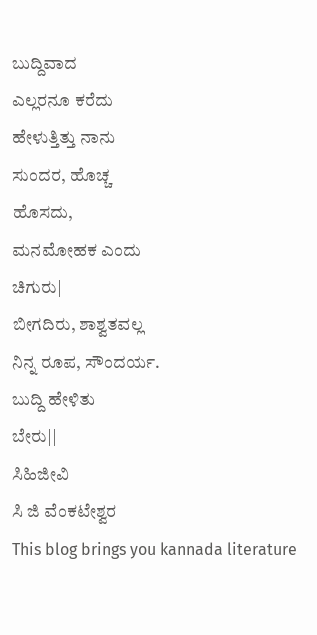ಬುದ್ದಿವಾದ
ಎಲ್ಲರನೂ ಕರೆದು
ಹೇಳುತ್ತಿತ್ತು ನಾನು
ಸುಂದರ, ಹೊಚ್ಚ
ಹೊಸದು,
ಮನಮೋಹಕ ಎಂದು
ಚಿಗುರು|
ಬೀಗದಿರು, ಶಾಶ್ವತವಲ್ಲ
ನಿನ್ನ ರೂಪ, ಸೌಂದರ್ಯ.
ಬುದ್ದಿ ಹೇಳಿತು
ಬೇರು||
ಸಿಹಿಜೀವಿ
ಸಿ ಜಿ ವೆಂಕಟೇಶ್ವರ
This blog brings you kannada literature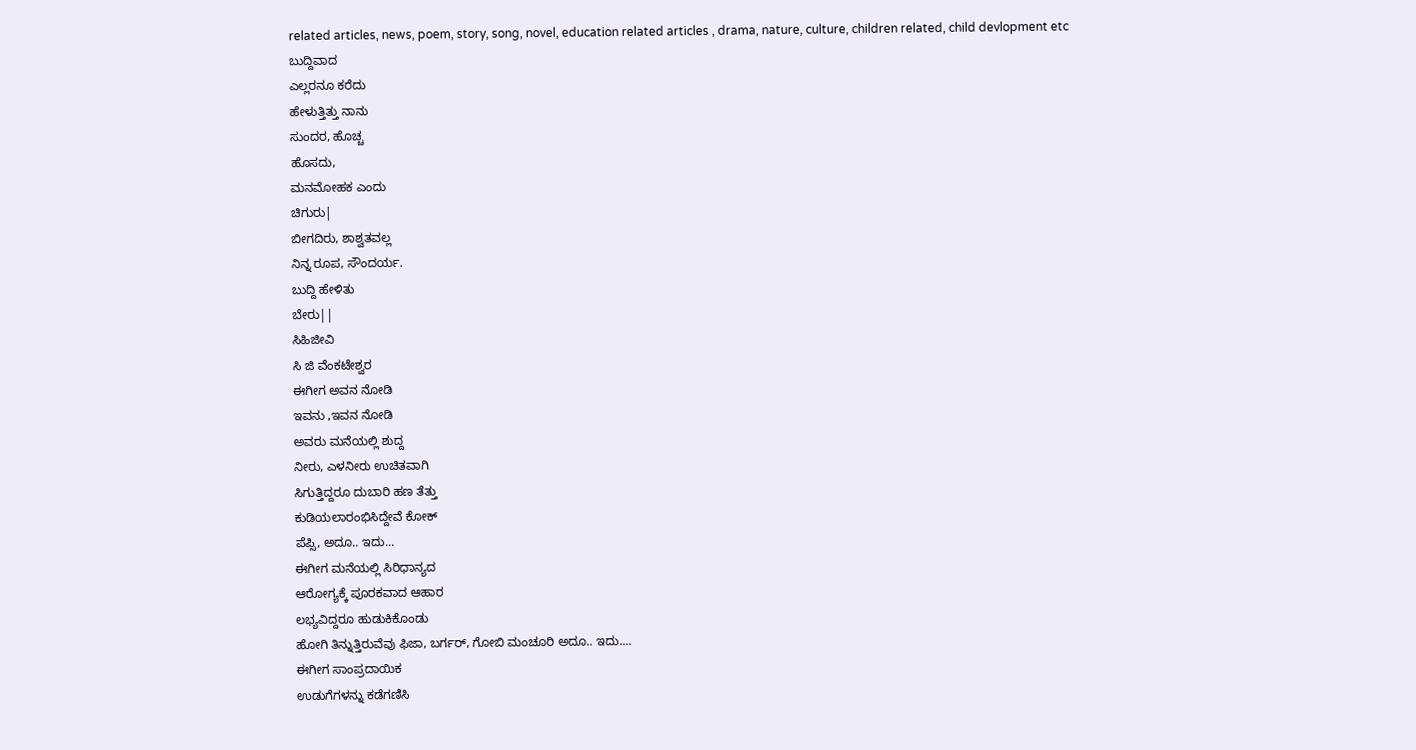related articles, news, poem, story, song, novel, education related articles , drama, nature, culture, children related, child devlopment etc
ಬುದ್ದಿವಾದ
ಎಲ್ಲರನೂ ಕರೆದು
ಹೇಳುತ್ತಿತ್ತು ನಾನು
ಸುಂದರ, ಹೊಚ್ಚ
ಹೊಸದು,
ಮನಮೋಹಕ ಎಂದು
ಚಿಗುರು|
ಬೀಗದಿರು, ಶಾಶ್ವತವಲ್ಲ
ನಿನ್ನ ರೂಪ, ಸೌಂದರ್ಯ.
ಬುದ್ದಿ ಹೇಳಿತು
ಬೇರು||
ಸಿಹಿಜೀವಿ
ಸಿ ಜಿ ವೆಂಕಟೇಶ್ವರ
ಈಗೀಗ ಅವನ ನೋಡಿ
ಇವನು ,ಇವನ ನೋಡಿ
ಅವರು ಮನೆಯಲ್ಲಿ ಶುದ್ದ
ನೀರು, ಎಳನೀರು ಉಚಿತವಾಗಿ
ಸಿಗುತ್ತಿದ್ದರೂ ದುಬಾರಿ ಹಣ ತೆತ್ತು
ಕುಡಿಯಲಾರಂಭಿಸಿದ್ದೇವೆ ಕೋಕ್
ಪೆಪ್ಸಿ, ಅದೂ.. ಇದು...
ಈಗೀಗ ಮನೆಯಲ್ಲಿ ಸಿರಿಧಾನ್ಯದ
ಆರೋಗ್ಯಕ್ಕೆ ಪೂರಕವಾದ ಆಹಾರ
ಲಭ್ಯವಿದ್ದರೂ ಹುಡುಕಿಕೊಂಡು
ಹೋಗಿ ತಿನ್ನುತ್ತಿರುವೆವು ಫಿಜಾ, ಬರ್ಗರ್, ಗೋಬಿ ಮಂಚೂರಿ ಅದೂ.. ಇದು....
ಈಗೀಗ ಸಾಂಪ್ರದಾಯಿಕ
ಉಡುಗೆಗಳನ್ನು ಕಡೆಗಣಿಸಿ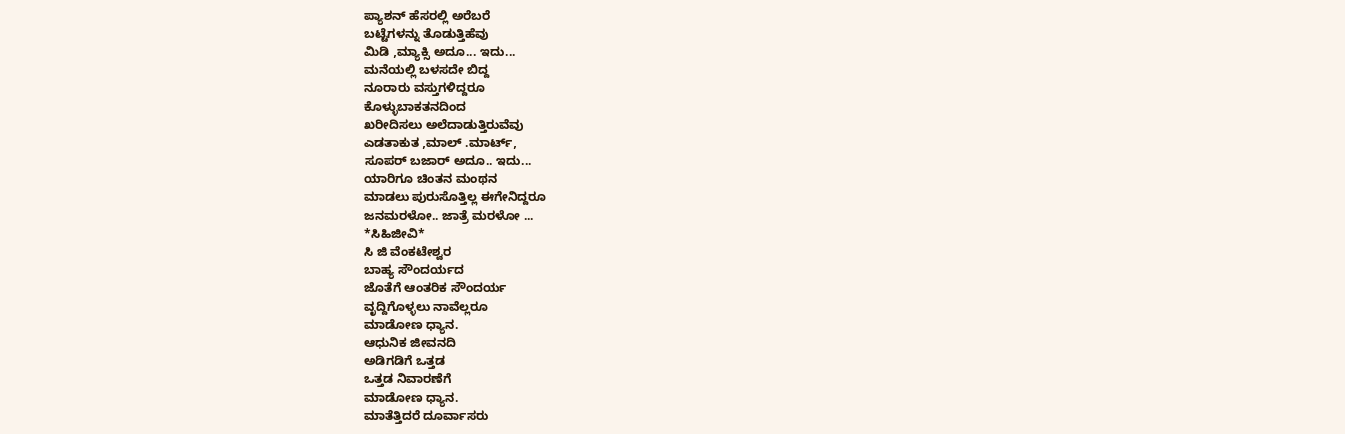ಪ್ಯಾಶನ್ ಹೆಸರಲ್ಲಿ ಅರೆಬರೆ
ಬಟ್ಟೆಗಳನ್ನು ತೊಡುತ್ತಿಹೆವು
ಮಿಡಿ ,ಮ್ಯಾಕ್ಸಿ ಅದೂ... ಇದು...
ಮನೆಯಲ್ಲಿ ಬಳಸದೇ ಬಿದ್ದ
ನೂರಾರು ವಸ್ತುಗಳಿದ್ದರೂ
ಕೊಳ್ಳುಬಾಕತನದಿಂದ
ಖರೀದಿಸಲು ಅಲೆದಾಡುತ್ತಿರುವೆವು
ಎಡತಾಕುತ ,ಮಾಲ್ .ಮಾರ್ಟ್,
ಸೂಪರ್ ಬಜಾರ್ ಅದೂ.. ಇದು...
ಯಾರಿಗೂ ಚಿಂತನ ಮಂಥನ
ಮಾಡಲು ಪುರುಸೊತ್ತಿಲ್ಲ ಈಗೇನಿದ್ದರೂ
ಜನಮರಳೋ.. ಜಾತ್ರೆ ಮರಳೋ ...
*ಸಿಹಿಜೀವಿ*
ಸಿ ಜಿ ವೆಂಕಟೇಶ್ವರ
ಬಾಹ್ಯ ಸೌಂದರ್ಯದ
ಜೊತೆಗೆ ಆಂತರಿಕ ಸೌಂದರ್ಯ
ವೃದ್ದಿಗೊಳ್ಳಲು ನಾವೆಲ್ಲರೂ
ಮಾಡೋಣ ಧ್ಯಾನ.
ಆಧುನಿಕ ಜೀವನದಿ
ಅಡಿಗಡಿಗೆ ಒತ್ತಡ
ಒತ್ತಡ ನಿವಾರಣೆಗೆ
ಮಾಡೋಣ ಧ್ಯಾನ.
ಮಾತೆತ್ತಿದರೆ ದೂರ್ವಾಸರು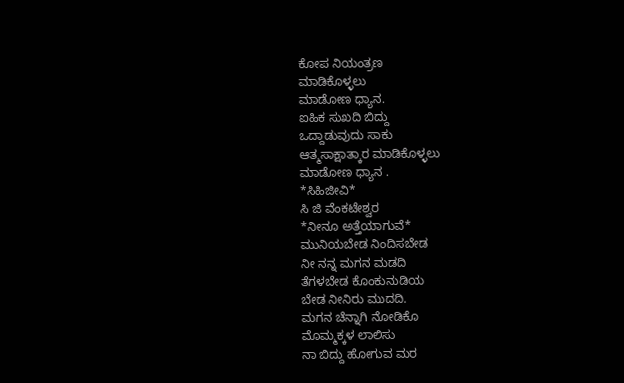ಕೋಪ ನಿಯಂತ್ರಣ
ಮಾಡಿಕೊಳ್ಳಲು
ಮಾಡೋಣ ಧ್ಯಾನ.
ಐಹಿಕ ಸುಖದಿ ಬಿದ್ದು
ಒದ್ದಾಡುವುದು ಸಾಕು
ಆತ್ಮಸಾಕ್ಷಾತ್ಕಾರ ಮಾಡಿಕೊಳ್ಳಲು
ಮಾಡೋಣ ಧ್ಯಾನ .
*ಸಿಹಿಜೀವಿ*
ಸಿ ಜಿ ವೆಂಕಟೇಶ್ವರ
*ನೀನೂ ಅತ್ತೆಯಾಗುವೆ*
ಮುನಿಯಬೇಡ ನಿಂದಿಸಬೇಡ
ನೀ ನನ್ನ ಮಗನ ಮಡದಿ
ತೆಗಳಬೇಡ ಕೊಂಕುನುಡಿಯ
ಬೇಡ ನೀನಿರು ಮುದದಿ.
ಮಗನ ಚೆನ್ನಾಗಿ ನೋಡಿಕೊ
ಮೊಮ್ಮಕ್ಕಳ ಲಾಲಿಸು
ನಾ ಬಿದ್ದು ಹೋಗುವ ಮರ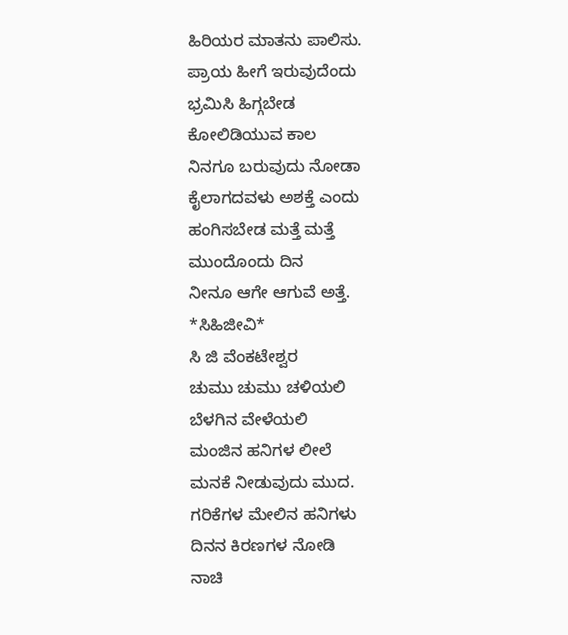ಹಿರಿಯರ ಮಾತನು ಪಾಲಿಸು.
ಪ್ರಾಯ ಹೀಗೆ ಇರುವುದೆಂದು
ಭ್ರಮಿಸಿ ಹಿಗ್ಗಬೇಡ
ಕೋಲಿಡಿಯುವ ಕಾಲ
ನಿನಗೂ ಬರುವುದು ನೋಡಾ
ಕೈಲಾಗದವಳು ಅಶಕ್ತೆ ಎಂದು
ಹಂಗಿಸಬೇಡ ಮತ್ತೆ ಮತ್ತೆ
ಮುಂದೊಂದು ದಿನ
ನೀನೂ ಆಗೇ ಆಗುವೆ ಅತ್ತೆ.
*ಸಿಹಿಜೀವಿ*
ಸಿ ಜಿ ವೆಂಕಟೇಶ್ವರ
ಚುಮು ಚುಮು ಚಳಿಯಲಿ
ಬೆಳಗಿನ ವೇಳೆಯಲಿ
ಮಂಜಿನ ಹನಿಗಳ ಲೀಲೆ
ಮನಕೆ ನೀಡುವುದು ಮುದ.
ಗರಿಕೆಗಳ ಮೇಲಿನ ಹನಿಗಳು
ದಿನನ ಕಿರಣಗಳ ನೋಡಿ
ನಾಚಿ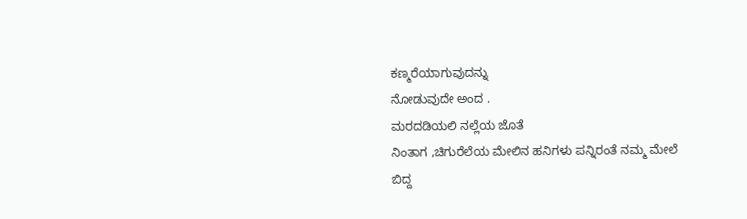ಕಣ್ಮರೆಯಾಗುವುದನ್ನು
ನೋಡುವುದೇ ಅಂದ .
ಮರದಡಿಯಲಿ ನಲ್ಲೆಯ ಜೊತೆ
ನಿಂತಾಗ ,ಚಿಗುರೆಲೆಯ ಮೇಲಿನ ಹನಿಗಳು ಪನ್ನಿರಂತೆ ನಮ್ಮ ಮೇಲೆ
ಬಿದ್ದ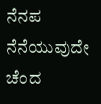ನೆನಪ ನೆನೆಯುವುದೇ ಚೆಂದ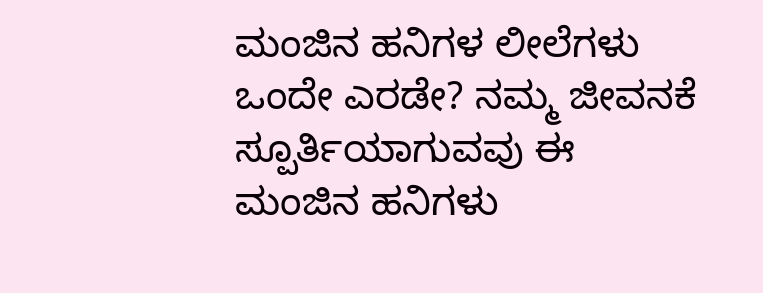ಮಂಜಿನ ಹನಿಗಳ ಲೀಲೆಗಳು
ಒಂದೇ ಎರಡೇ? ನಮ್ಮ ಜೀವನಕೆ
ಸ್ಪೂರ್ತಿಯಾಗುವವು ಈ
ಮಂಜಿನ ಹನಿಗಳು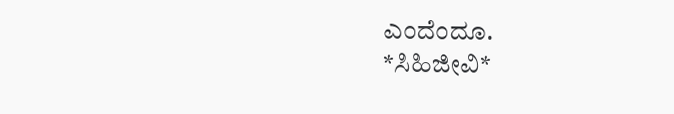ಎಂದೆಂದೂ.
*ಸಿಹಿಜೀವಿ*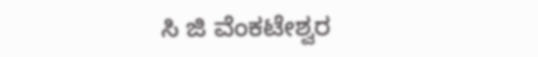ಸಿ ಜಿ ವೆಂಕಟೇಶ್ವರ